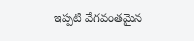ఇప్పటి వేగవంతమైన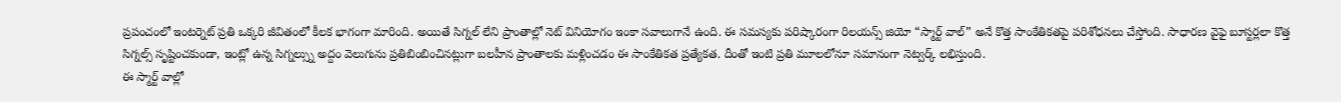ప్రపంచంలో ఇంటర్నెట్ ప్రతి ఒక్కరి జీవితంలో కీలక భాగంగా మారింది. అయితే సిగ్నల్ లేని ప్రాంతాల్లో నెట్ వినియోగం ఇంకా సవాలుగానే ఉంది. ఈ సమస్యకు పరిష్కారంగా రిలయన్స్ జియో “స్మార్ట్ వాల్” అనే కొత్త సాంకేతికతపై పరిశోధనలు చేస్తోంది. సాధారణ వైఫై బూస్టర్లలా కొత్త సిగ్నల్స్ సృష్టించకుండా, ఇంట్లో ఉన్న సిగ్నల్స్ను అద్దం వెలుగును ప్రతిబింబించినట్లుగా బలహీన ప్రాంతాలకు మళ్లించడం ఈ సాంకేతికత ప్రత్యేకత. దీంతో ఇంటి ప్రతి మూలలోనూ సమానంగా నెట్వర్క్ లభిస్తుంది.
ఈ స్మార్ట్ వాల్లో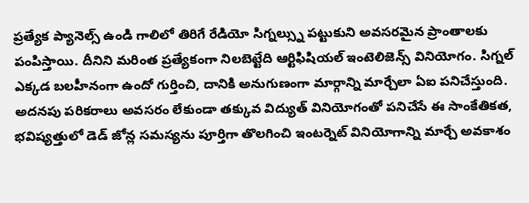ప్రత్యేక ప్యానెల్స్ ఉండి గాలిలో తిరిగే రేడియో సిగ్నల్స్ను పట్టుకుని అవసరమైన ప్రాంతాలకు పంపిస్తాయి. దీనిని మరింత ప్రత్యేకంగా నిలబెట్టేది ఆర్టిఫిషియల్ ఇంటెలిజెన్స్ వినియోగం. సిగ్నల్ ఎక్కడ బలహీనంగా ఉందో గుర్తించి, దానికి అనుగుణంగా మార్గాన్ని మార్చేలా ఏఐ పనిచేస్తుంది. అదనపు పరికరాలు అవసరం లేకుండా తక్కువ విద్యుత్ వినియోగంతో పనిచేసే ఈ సాంకేతికత, భవిష్యత్తులో డెడ్ జోన్ల సమస్యను పూర్తిగా తొలగించి ఇంటర్నెట్ వినియోగాన్ని మార్చే అవకాశం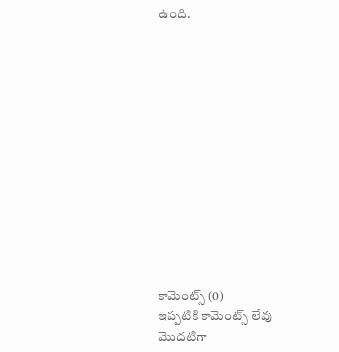ఉంది.













కామెంట్స్ (0)
ఇప్పటికి కామెంట్స్ లేవు
మొదటిగా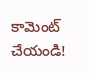కామెంట్ చేయండి!